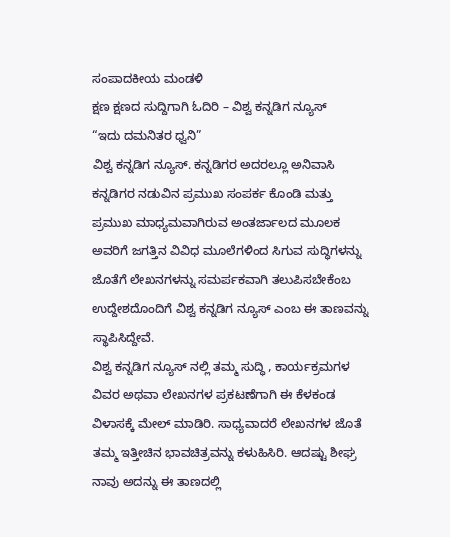ಸಂಪಾದಕೀಯ ಮಂಡಳಿ
ಕ್ಷಣ ಕ್ಷಣದ ಸುದ್ದಿಗಾಗಿ ಓದಿರಿ – ವಿಶ್ವ ಕನ್ನಡಿಗ ನ್ಯೂಸ್
“ಇದು ದಮನಿತರ ಧ್ವನಿ”
ವಿಶ್ವ ಕನ್ನಡಿಗ ನ್ಯೂಸ್. ಕನ್ನಡಿಗರ ಅದರಲ್ಲೂ ಅನಿವಾಸಿ ಕನ್ನಡಿಗರ ನಡುವಿನ ಪ್ರಮುಖ ಸಂಪರ್ಕ ಕೊಂಡಿ ಮತ್ತು ಪ್ರಮುಖ ಮಾಧ್ಯಮವಾಗಿರುವ ಅಂತರ್ಜಾಲದ ಮೂಲಕ ಅವರಿಗೆ ಜಗತ್ತಿನ ವಿವಿಧ ಮೂಲೆಗಳಿಂದ ಸಿಗುವ ಸುದ್ಧಿಗಳನ್ನು ಜೊತೆಗೆ ಲೇಖನಗಳನ್ನು ಸಮರ್ಪಕವಾಗಿ ತಲುಪಿಸಬೇಕೆಂಬ ಉದ್ದೇಶದೊಂದಿಗೆ ವಿಶ್ವ ಕನ್ನಡಿಗ ನ್ಯೂಸ್ ಎಂಬ ಈ ತಾಣವನ್ನು ಸ್ಥಾಪಿಸಿದ್ದೇವೆ.
ವಿಶ್ವ ಕನ್ನಡಿಗ ನ್ಯೂಸ್ ನಲ್ಲಿ ತಮ್ಮ ಸುದ್ಧಿ , ಕಾರ್ಯಕ್ರಮಗಳ ವಿವರ ಅಥವಾ ಲೇಖನಗಳ ಪ್ರಕಟಣೆಗಾಗಿ ಈ ಕೆಳಕಂಡ ವಿಳಾಸಕ್ಕೆ ಮೇಲ್ ಮಾಡಿರಿ. ಸಾಧ್ಯವಾದರೆ ಲೇಖನಗಳ ಜೊತೆ ತಮ್ಮ ಇತ್ತೀಚಿನ ಭಾವಚಿತ್ರವನ್ನು ಕಳುಹಿಸಿರಿ. ಆದಷ್ಟು ಶೀಘ್ರ ನಾವು ಅದನ್ನು ಈ ತಾಣದಲ್ಲಿ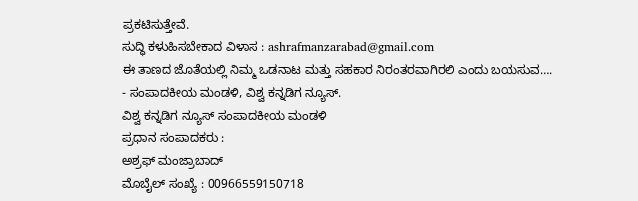ಪ್ರಕಟಿಸುತ್ತೇವೆ.
ಸುದ್ಧಿ ಕಳುಹಿಸಬೇಕಾದ ವಿಳಾಸ : ashrafmanzarabad@gmail.com
ಈ ತಾಣದ ಜೊತೆಯಲ್ಲಿ ನಿಮ್ಮ ಒಡನಾಟ ಮತ್ತು ಸಹಕಾರ ನಿರಂತರವಾಗಿರಲಿ ಎಂದು ಬಯಸುವ….
- ಸಂಪಾದಕೀಯ ಮಂಡಳಿ, ವಿಶ್ವ ಕನ್ನಡಿಗ ನ್ಯೂಸ್.
ವಿಶ್ವ ಕನ್ನಡಿಗ ನ್ಯೂಸ್ ಸಂಪಾದಕೀಯ ಮಂಡಳಿ
ಪ್ರಧಾನ ಸಂಪಾದಕರು :
ಅಶ್ರಫ್ ಮಂಜ್ರಾಬಾದ್
ಮೊಬೈಲ್ ಸಂಖ್ಯೆ : 00966559150718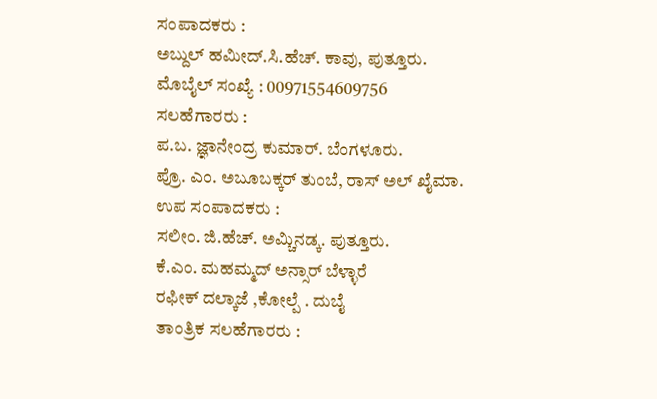ಸಂಪಾದಕರು :
ಅಬ್ದುಲ್ ಹಮೀದ್.ಸಿ.ಹೆಚ್. ಕಾವು, ಪುತ್ತೂರು.
ಮೊಬೈಲ್ ಸಂಖ್ಯೆ : 00971554609756
ಸಲಹೆಗಾರರು :
ಪ.ಬ. ಜ್ಞಾನೇಂದ್ರ ಕುಮಾರ್. ಬೆಂಗಳೂರು.
ಪ್ರೊ. ಎಂ. ಅಬೂಬಕ್ಕರ್ ತುಂಬೆ, ರಾಸ್ ಅಲ್ ಖೈಮಾ.
ಉಪ ಸಂಪಾದಕರು :
ಸಲೀಂ. ಜಿ.ಹೆಚ್. ಅಮ್ಚಿನಡ್ಕ. ಪುತ್ತೂರು.
ಕೆ.ಎಂ. ಮಹಮ್ಮದ್ ಅನ್ಸಾರ್ ಬೆಳ್ಳಾರೆ
ರಫೀಕ್ ದಲ್ಕಾಜೆ ,ಕೋಲ್ಪೆ . ದುಬೈ
ತಾಂತ್ರಿಕ ಸಲಹೆಗಾರರು :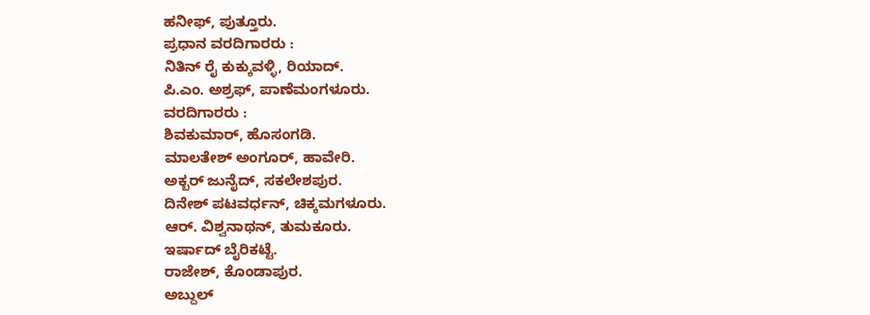ಹನೀಫ್, ಪುತ್ತೂರು.
ಪ್ರಧಾನ ವರದಿಗಾರರು :
ನಿತಿನ್ ರೈ ಕುಕ್ಕುವಳ್ಳಿ, ರಿಯಾದ್.
ಪಿ.ಎಂ. ಅಶ್ರಫ್, ಪಾಣೆಮಂಗಳೂರು.
ವರದಿಗಾರರು :
ಶಿವಕುಮಾರ್, ಹೊಸಂಗಡಿ.
ಮಾಲತೇಶ್ ಅಂಗೂರ್, ಹಾವೇರಿ.
ಅಕ್ಬರ್ ಜುನೈದ್, ಸಕಲೇಶಪುರ.
ದಿನೇಶ್ ಪಟವರ್ಧನ್, ಚಿಕ್ಕಮಗಳೂರು.
ಆರ್. ವಿಶ್ವನಾಥನ್, ತುಮಕೂರು.
ಇರ್ಷಾದ್ ಬೈರಿಕಟ್ಟೆ.
ರಾಜೇಶ್, ಕೊಂಡಾಪುರ.
ಅಬ್ದುಲ್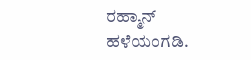ರಹ್ಮಾನ್ ಹಳೆಯಂಗಡಿ.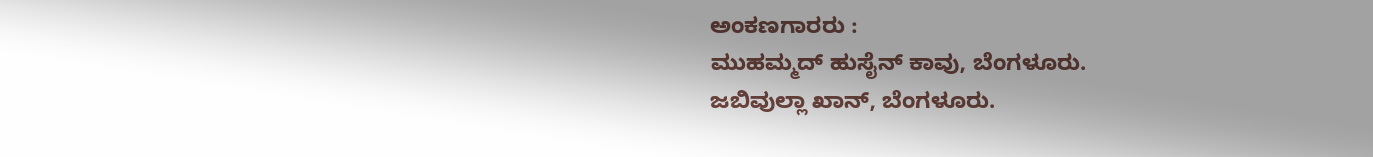ಅಂಕಣಗಾರರು :
ಮುಹಮ್ಮದ್ ಹುಸೈನ್ ಕಾವು, ಬೆಂಗಳೂರು.
ಜಬಿವುಲ್ಲಾ ಖಾನ್, ಬೆಂಗಳೂರು.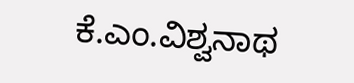ಕೆ.ಎಂ.ವಿಶ್ವನಾಥ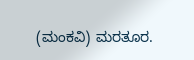(ಮಂಕವಿ) ಮರತೂರ.